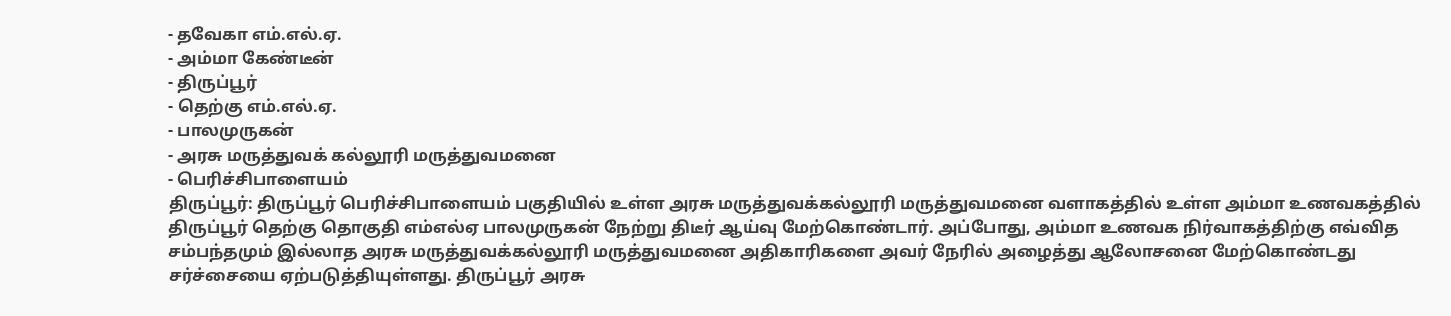- தவேகா எம்.எல்.ஏ.
- அம்மா கேண்டீன்
- திருப்பூர்
- தெற்கு எம்.எல்.ஏ.
- பாலமுருகன்
- அரசு மருத்துவக் கல்லூரி மருத்துவமனை
- பெரிச்சிபாளையம்
திருப்பூர்: திருப்பூர் பெரிச்சிபாளையம் பகுதியில் உள்ள அரசு மருத்துவக்கல்லூரி மருத்துவமனை வளாகத்தில் உள்ள அம்மா உணவகத்தில் திருப்பூர் தெற்கு தொகுதி எம்எல்ஏ பாலமுருகன் நேற்று திடீர் ஆய்வு மேற்கொண்டார். அப்போது, அம்மா உணவக நிர்வாகத்திற்கு எவ்வித சம்பந்தமும் இல்லாத அரசு மருத்துவக்கல்லூரி மருத்துவமனை அதிகாரிகளை அவர் நேரில் அழைத்து ஆலோசனை மேற்கொண்டது சர்ச்சையை ஏற்படுத்தியுள்ளது. திருப்பூர் அரசு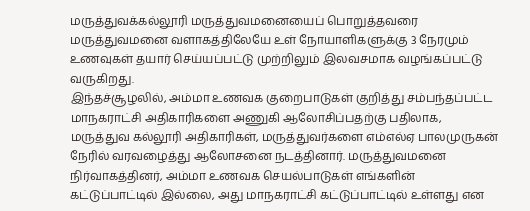மருத்துவக்கல்லூரி மருத்துவமனையைப் பொறுத்தவரை மருத்துவமனை வளாகத்திலேயே உள் நோயாளிகளுக்கு 3 நேரமும் உணவுகள் தயார் செய்யப்பட்டு முற்றிலும் இலவசமாக வழங்கப்பட்டு வருகிறது.
இந்தச்சூழலில், அம்மா உணவக குறைபாடுகள் குறித்து சம்பந்தப்பட்ட மாநகராட்சி அதிகாரிகளை அணுகி ஆலோசிப்பதற்கு பதிலாக, மருத்துவ கல்லூரி அதிகாரிகள், மருத்துவர்களை எம்எல்ஏ பாலமுருகன் நேரில் வரவழைத்து ஆலோசனை நடத்தினார். மருத்துவமனை நிர்வாகத்தினர், அம்மா உணவக செயல்பாடுகள் எங்களின் கட்டுப்பாட்டில் இல்லை, அது மாநகராட்சி கட்டுப்பாட்டில் உள்ளது என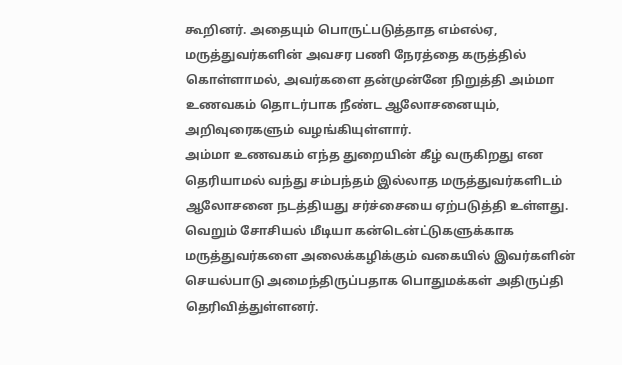கூறினர். அதையும் பொருட்படுத்தாத எம்எல்ஏ, மருத்துவர்களின் அவசர பணி நேரத்தை கருத்தில் கொள்ளாமல், அவர்களை தன்முன்னே நிறுத்தி அம்மா உணவகம் தொடர்பாக நீண்ட ஆலோசனையும், அறிவுரைகளும் வழங்கியுள்ளார்.
அம்மா உணவகம் எந்த துறையின் கீழ் வருகிறது என தெரியாமல் வந்து சம்பந்தம் இல்லாத மருத்துவர்களிடம் ஆலோசனை நடத்தியது சர்ச்சையை ஏற்படுத்தி உள்ளது. வெறும் சோசியல் மீடியா கன்டென்ட்டுகளுக்காக மருத்துவர்களை அலைக்கழிக்கும் வகையில் இவர்களின் செயல்பாடு அமைந்திருப்பதாக பொதுமக்கள் அதிருப்தி தெரிவித்துள்ளனர்.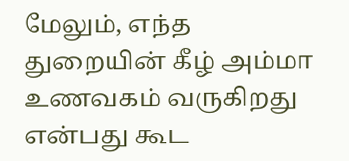மேலும், எந்த துறையின் கீழ் அம்மா உணவகம் வருகிறது என்பது கூட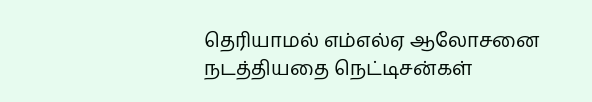தெரியாமல் எம்எல்ஏ ஆலோசனை நடத்தியதை நெட்டிசன்கள்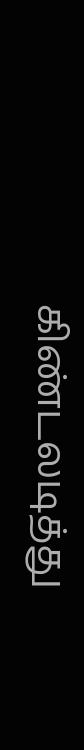கிண்டலடித்து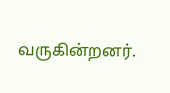வருகின்றனர்.